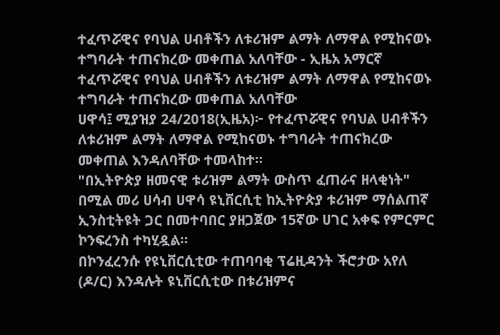ተፈጥሯዊና የባህል ሀብቶችን ለቱሪዝም ልማት ለማዋል የሚከናወኑ ተግባራት ተጠናክረው መቀጠል አለባቸው - ኢዜአ አማርኛ
ተፈጥሯዊና የባህል ሀብቶችን ለቱሪዝም ልማት ለማዋል የሚከናወኑ ተግባራት ተጠናክረው መቀጠል አለባቸው
ሀዋሳ፤ ሚያዝያ 24/2018(ኢዜአ)፦ የተፈጥሯዊና የባህል ሀብቶችን ለቱሪዝም ልማት ለማዋል የሚከናወኑ ተግባራት ተጠናክረው መቀጠል እንዳለባቸው ተመላከተ።
"በኢትዮጵያ ዘመናዊ ቱሪዝም ልማት ውስጥ ፈጠራና ዘላቂነት" በሚል መሪ ሀሳብ ሀዋሳ ዩኒቨርሲቲ ከኢትዮጵያ ቱሪዝም ማሰልጠኛ ኢንስቲትዩት ጋር በመተባበር ያዘጋጀው 15ኛው ሀገር አቀፍ የምርምር ኮንፍረንስ ተካሂዷል።
በኮንፈረንሱ የዩኒቨርሲቲው ተጠባባቂ ፕሬዚዳንት ችሮታው አየለ (ዶ/ር) እንዳሉት ዩኒቨርሲቲው በቱሪዝምና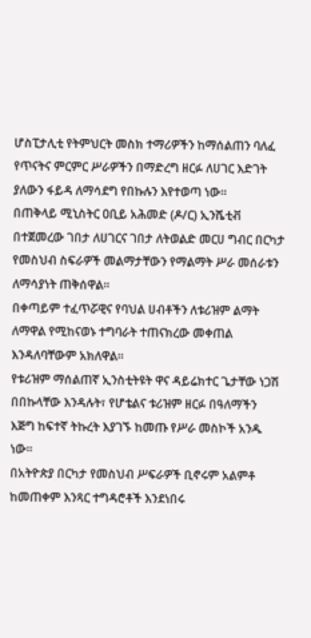ሆስፒታሊቲ የትምህርት መስክ ተማሪዎችን ከማሰልጠን ባለፈ የጥናትና ምርምር ሥራዎችን በማድረግ ዘርፉ ለሀገር እድገት ያለውን ፋይዳ ለማሳደግ የበኩሉን እየተወጣ ነው።
በጠቅላይ ሚኒስትር ዐቢይ አሕመድ (ዶ/ር) ኢንሼቲቭ በተጀመረው ገበታ ለሀገርና ገበታ ለትወልድ መርሀ ግብር በርካታ የመስህብ ስፍራዎች መልማታቸውን የማልማት ሥራ መሰራቱን ለማሳያነት ጠቅሰዋል።
በቀጣይም ተፈጥሯዊና የባህል ሀብቶችን ለቱሪዝም ልማት ለማዋል የሚከናወኑ ተግባራት ተጠናክረው መቀጠል እንዳለባቸውም አክለዋል።
የቱሪዝም ማሰልጠኛ ኢንስቲትዩት ዋና ዳይሬክተር ጌታቸው ነጋሽ በበኩላቸው እንዳሉት፣ የሆቴልና ቱሪዝም ዘርፉ በዓለማችን እጅግ ከፍተኛ ትኩረት እያገኙ ከመጡ የሥራ መስኮች አንዱ ነው።
በአትዮጵያ በርካታ የመስህብ ሥፍራዎች ቢኖሩም አልምቶ ከመጠቀም እንጻር ተግዳሮቶች እንደነበሩ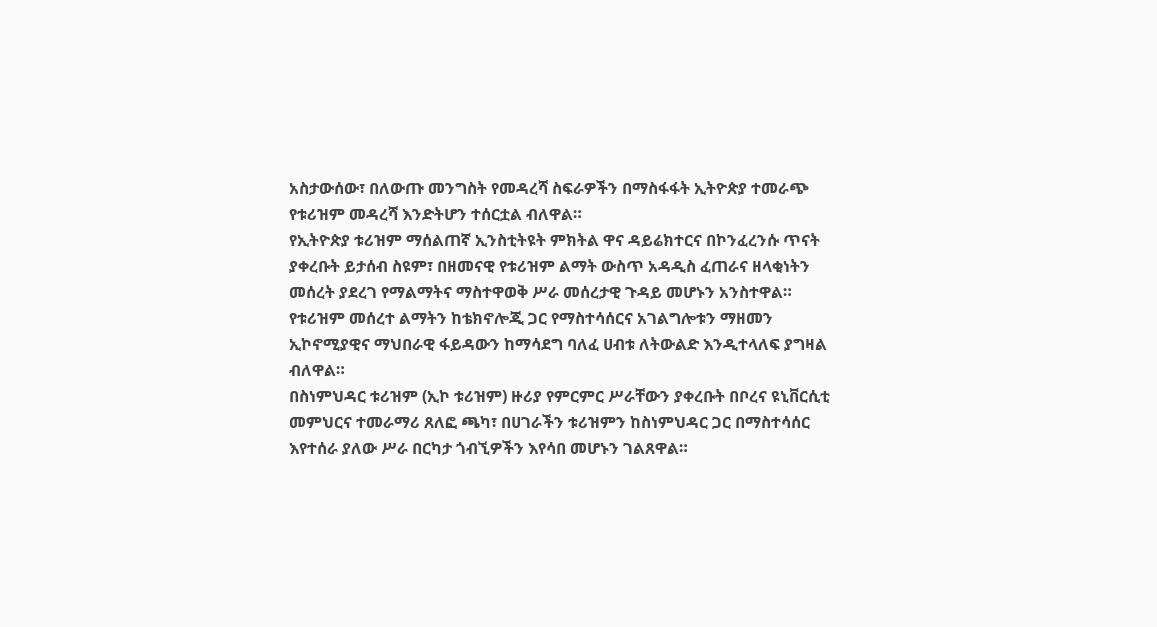አስታውሰው፣ በለውጡ መንግስት የመዳረሻ ስፍራዎችን በማስፋፋት ኢትዮጵያ ተመራጭ የቱሪዝም መዳረሻ እንድትሆን ተሰርቷል ብለዋል።
የኢትዮጵያ ቱሪዝም ማሰልጠኛ ኢንስቲትዩት ምክትል ዋና ዳይሬክተርና በኮንፈረንሱ ጥናት ያቀረቡት ይታሰብ ስዩም፣ በዘመናዊ የቱሪዝም ልማት ውስጥ አዳዲስ ፈጠራና ዘላቂነትን መሰረት ያደረገ የማልማትና ማስተዋወቅ ሥራ መሰረታዊ ጉዳይ መሆኑን አንስተዋል።
የቱሪዝም መሰረተ ልማትን ከቴክኖሎጂ ጋር የማስተሳሰርና አገልግሎቱን ማዘመን ኢኮኖሚያዊና ማህበራዊ ፋይዳውን ከማሳደግ ባለፈ ሀብቱ ለትውልድ እንዲተላለፍ ያግዛል ብለዋል።
በስነምህዳር ቱሪዝም (ኢኮ ቱሪዝም) ዙሪያ የምርምር ሥራቸውን ያቀረቡት በቦረና ዩኒቨርሲቲ መምህርና ተመራማሪ ጸለፎ ጫካ፣ በሀገራችን ቱሪዝምን ከስነምህዳር ጋር በማስተሳሰር እየተሰራ ያለው ሥራ በርካታ ጎብኚዎችን እየሳበ መሆኑን ገልጸዋል።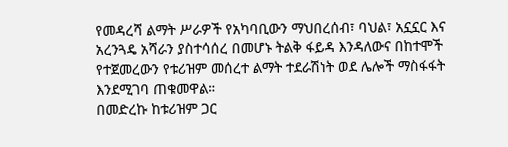የመዳረሻ ልማት ሥራዎች የአካባቢውን ማህበረሰብ፣ ባህል፣ አኗኗር እና አረንጓዴ አሻራን ያስተሳሰረ በመሆኑ ትልቅ ፋይዳ እንዳለውና በከተሞች የተጀመረውን የቱሪዝም መሰረተ ልማት ተደራሽነት ወደ ሌሎች ማስፋፋት እንደሚገባ ጠቁመዋል።
በመድረኩ ከቱሪዝም ጋር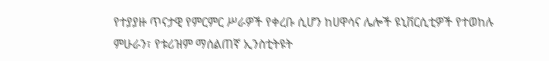የተያያዙ ጥናታዊ የምርምር ሥራዎች የቀረቡ ሲሆን ከሀዋሳና ሌሎች ዩኒቨርሲቲዎች የተወከሉ ምሁራን፣ የቱሪዝም ማሰልጠኛ ኢንስቲትዩት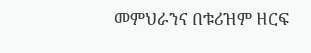መምህራንና በቱሪዝም ዘርፍ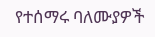የተሰማሩ ባለሙያዎች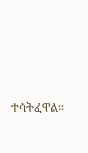ተሳትፈዋል።